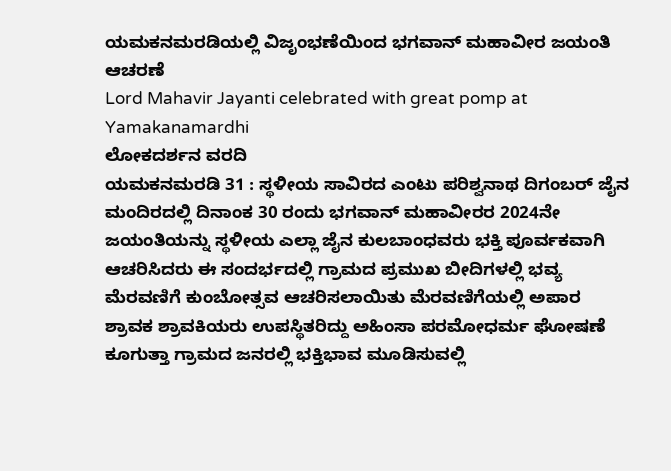ಯಮಕನಮರಡಿಯಲ್ಲಿ ವಿಜೃಂಭಣೆಯಿಂದ ಭಗವಾನ್ ಮಹಾವೀರ ಜಯಂತಿ ಆಚರಣೆ
Lord Mahavir Jayanti celebrated with great pomp at Yamakanamardhi
ಲೋಕದರ್ಶನ ವರದಿ
ಯಮಕನಮರಡಿ 31 : ಸ್ಥಳೀಯ ಸಾವಿರದ ಎಂಟು ಪರಿಶ್ವನಾಥ ದಿಗಂಬರ್ ಜೈನ ಮಂದಿರದಲ್ಲಿ ದಿನಾಂಕ 30 ರಂದು ಭಗವಾನ್ ಮಹಾವೀರರ 2024ನೇ ಜಯಂತಿಯನ್ನು ಸ್ಥಳೀಯ ಎಲ್ಲಾ ಜೈನ ಕುಲಬಾಂಧವರು ಭಕ್ತಿ ಪೂರ್ವಕವಾಗಿ ಆಚರಿಸಿದರು ಈ ಸಂದರ್ಭದಲ್ಲಿ ಗ್ರಾಮದ ಪ್ರಮುಖ ಬೀದಿಗಳಲ್ಲಿ ಭವ್ಯ ಮೆರವಣಿಗೆ ಕುಂಬೋತ್ಸವ ಆಚರಿಸಲಾಯಿತು ಮೆರವಣಿಗೆಯಲ್ಲಿ ಅಪಾರ ಶ್ರಾವಕ ಶ್ರಾವಕಿಯರು ಉಪಸ್ಥಿತರಿದ್ದು ಅಹಿಂಸಾ ಪರಮೋಧರ್ಮ ಘೋಷಣೆ ಕೂಗುತ್ತಾ ಗ್ರಾಮದ ಜನರಲ್ಲಿ ಭಕ್ತಿಭಾವ ಮೂಡಿಸುವಲ್ಲಿ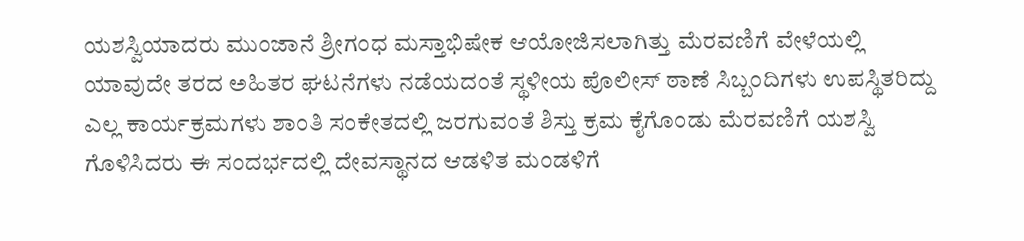ಯಶಸ್ವಿಯಾದರು ಮುಂಜಾನೆ ಶ್ರೀಗಂಧ ಮಸ್ತಾಭಿಷೇಕ ಆಯೋಜಿಸಲಾಗಿತ್ತು ಮೆರವಣಿಗೆ ವೇಳೆಯಲ್ಲಿ ಯಾವುದೇ ತರದ ಅಹಿತರ ಘಟನೆಗಳು ನಡೆಯದಂತೆ ಸ್ಥಳೀಯ ಪೊಲೀಸ್ ಠಾಣೆ ಸಿಬ್ಬಂದಿಗಳು ಉಪಸ್ಥಿತರಿದ್ದು ಎಲ್ಲ ಕಾರ್ಯಕ್ರಮಗಳು ಶಾಂತಿ ಸಂಕೇತದಲ್ಲಿ ಜರಗುವಂತೆ ಶಿಸ್ತು ಕ್ರಮ ಕೈಗೊಂಡು ಮೆರವಣಿಗೆ ಯಶಸ್ವಿ ಗೊಳಿಸಿದರು ಈ ಸಂದರ್ಭದಲ್ಲಿ ದೇವಸ್ಥಾನದ ಆಡಳಿತ ಮಂಡಳಿಗೆ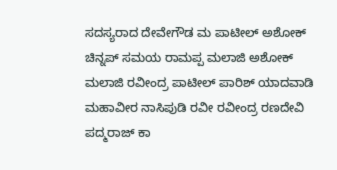ಸದಸ್ಯರಾದ ದೇವೇಗೌಡ ಮ ಪಾಟೀಲ್ ಅಶೋಕ್ ಚಿನ್ನಪ್ ಸಮಯ ರಾಮಪ್ಪ ಮಲಾಜಿ ಅಶೋಕ್ ಮಲಾಜಿ ರವೀಂದ್ರ ಪಾಟೀಲ್ ಪಾರಿಶ್ ಯಾದವಾಡಿ ಮಹಾವೀರ ನಾಸಿಪುಡಿ ರವೀ ರವೀಂದ್ರ ರಣದೇವಿ ಪದ್ಮರಾಜ್ ಕಾ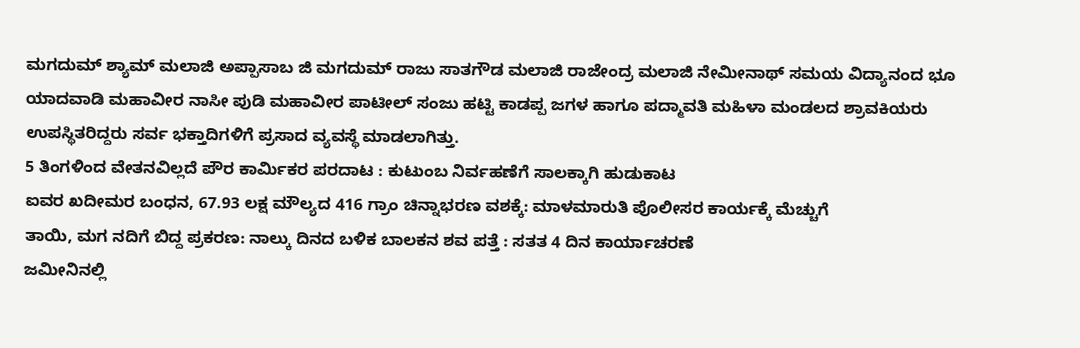ಮಗದುಮ್ ಶ್ಯಾಮ್ ಮಲಾಜಿ ಅಪ್ಪಾಸಾಬ ಜಿ ಮಗದುಮ್ ರಾಜು ಸಾತಗೌಡ ಮಲಾಜಿ ರಾಜೇಂದ್ರ ಮಲಾಜಿ ನೇಮೀನಾಥ್ ಸಮಯ ವಿದ್ಯಾನಂದ ಭೂ ಯಾದವಾಡಿ ಮಹಾವೀರ ನಾಸೀ ಪುಡಿ ಮಹಾವೀರ ಪಾಟೀಲ್ ಸಂಜು ಹಟ್ಟಿ ಕಾಡಪ್ಪ ಜಗಳ ಹಾಗೂ ಪದ್ಮಾವತಿ ಮಹಿಳಾ ಮಂಡಲದ ಶ್ರಾವಕಿಯರು ಉಪಸ್ಥಿತರಿದ್ದರು ಸರ್ವ ಭಕ್ತಾದಿಗಳಿಗೆ ಪ್ರಸಾದ ವ್ಯವಸ್ಥೆ ಮಾಡಲಾಗಿತ್ತು.
5 ತಿಂಗಳಿಂದ ವೇತನವಿಲ್ಲದೆ ಪೌರ ಕಾರ್ಮಿಕರ ಪರದಾಟ : ಕುಟುಂಬ ನಿರ್ವಹಣೆಗೆ ಸಾಲಕ್ಕಾಗಿ ಹುಡುಕಾಟ
ಐವರ ಖದೀಮರ ಬಂಧನ, 67.93 ಲಕ್ಷ ಮೌಲ್ಯದ 416 ಗ್ರಾಂ ಚಿನ್ನಾಭರಣ ವಶಕ್ಕೆ: ಮಾಳಮಾರುತಿ ಪೊಲೀಸರ ಕಾರ್ಯಕ್ಕೆ ಮೆಚ್ಚುಗೆ
ತಾಯಿ, ಮಗ ನದಿಗೆ ಬಿದ್ದ ಪ್ರಕರಣ: ನಾಲ್ಕು ದಿನದ ಬಳಿಕ ಬಾಲಕನ ಶವ ಪತ್ತೆ : ಸತತ 4 ದಿನ ಕಾರ್ಯಾಚರಣೆ
ಜಮೀನಿನಲ್ಲಿ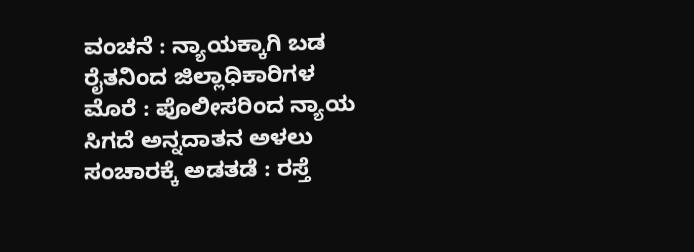ವಂಚನೆ : ನ್ಯಾಯಕ್ಕಾಗಿ ಬಡ ರೈತನಿಂದ ಜಿಲ್ಲಾಧಿಕಾರಿಗಳ ಮೊರೆ : ಪೊಲೀಸರಿಂದ ನ್ಯಾಯ ಸಿಗದೆ ಅನ್ನದಾತನ ಅಳಲು
ಸಂಚಾರಕ್ಕೆ ಅಡತಡೆ : ರಸ್ತೆ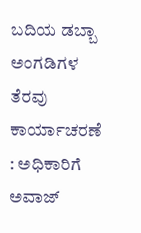ಬದಿಯ ಡಬ್ಬಾ ಅಂಗಡಿಗಳ ತೆರವು ಕಾರ್ಯಾಚರಣೆ : ಅಧಿಕಾರಿಗೆ ಅವಾಜ್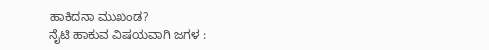ಹಾಕಿದನಾ ಮುಖಂಡ?
ನೈಟಿ ಹಾಕುವ ವಿಷಯವಾಗಿ ಜಗಳ :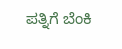ಪತ್ನಿಗೆ ಬೆಂಕಿ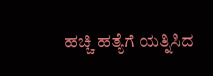ಹಚ್ಚಿ ಹತ್ಯೆಗೆ ಯತ್ನಿಸಿದ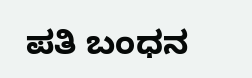ಪತಿ ಬಂಧನ